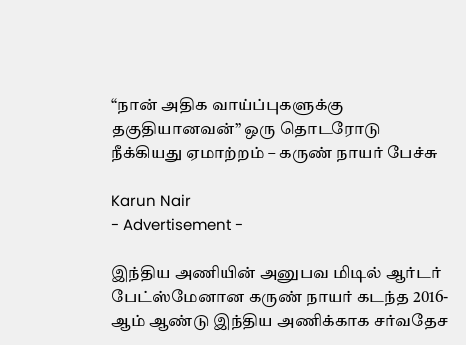“நான் அதிக வாய்ப்புகளுக்கு தகுதியானவன்” ஒரு தொடரோடு நீக்கியது ஏமாற்றம் – கருண் நாயர் பேச்சு

Karun Nair
- Advertisement -

இந்திய அணியின் அனுபவ மிடில் ஆர்டர் பேட்ஸ்மேனான கருண் நாயர் கடந்த 2016-ஆம் ஆண்டு இந்திய அணிக்காக சர்வதேச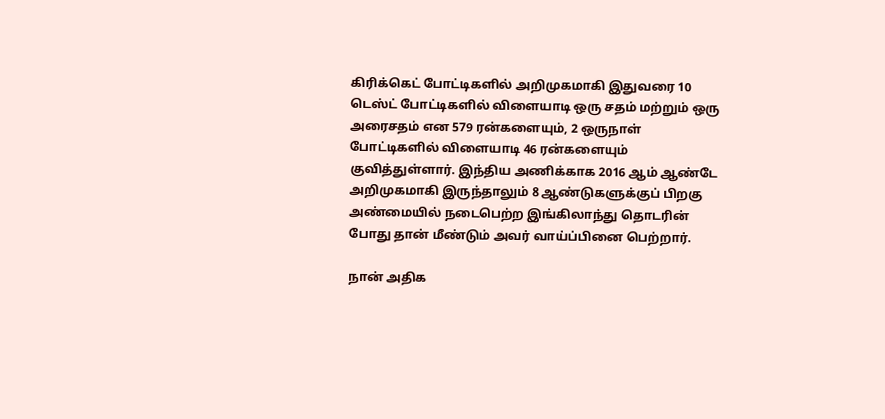கிரிக்கெட் போட்டிகளில் அறிமுகமாகி இதுவரை 10 டெஸ்ட் போட்டிகளில் விளையாடி ஒரு சதம் மற்றும் ஒரு அரைசதம் என 579 ரன்களையும், 2 ஒருநாள் போட்டிகளில் விளையாடி 46 ரன்களையும் குவித்துள்ளார். இந்திய அணிக்காக 2016 ஆம் ஆண்டே அறிமுகமாகி இருந்தாலும் 8 ஆண்டுகளுக்குப் பிறகு அண்மையில் நடைபெற்ற இங்கிலாந்து தொடரின் போது தான் மீண்டும் அவர் வாய்ப்பினை பெற்றார்.

நான் அதிக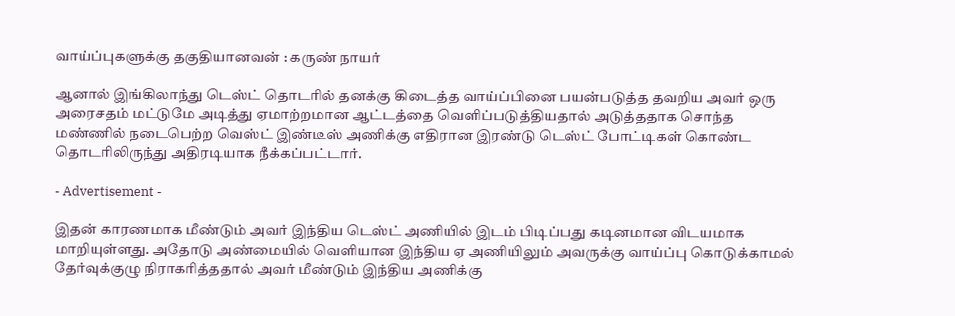வாய்ப்புகளுக்கு தகுதியானவன் : கருண் நாயர்

ஆனால் இங்கிலாந்து டெஸ்ட் தொடரில் தனக்கு கிடைத்த வாய்ப்பினை பயன்படுத்த தவறிய அவர் ஒரு அரைசதம் மட்டுமே அடித்து ஏமாற்றமான ஆட்டத்தை வெளிப்படுத்தியதால் அடுத்ததாக சொந்த மண்ணில் நடைபெற்ற வெஸ்ட் இண்டீஸ் அணிக்கு எதிரான இரண்டு டெஸ்ட் போட்டிகள் கொண்ட தொடரிலிருந்து அதிரடியாக நீக்கப்பட்டார்.

- Advertisement -

இதன் காரணமாக மீண்டும் அவர் இந்திய டெஸ்ட் அணியில் இடம் பிடிப்பது கடினமான விடயமாக மாறியுள்ளது. அதோடு அண்மையில் வெளியான இந்திய ஏ அணியிலும் அவருக்கு வாய்ப்பு கொடுக்காமல் தேர்வுக்குழு நிராகரித்ததால் அவர் மீண்டும் இந்திய அணிக்கு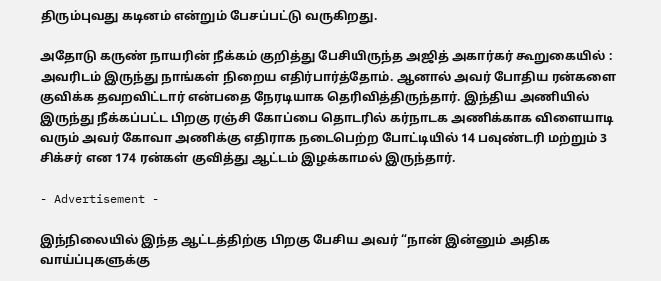திரும்புவது கடினம் என்றும் பேசப்பட்டு வருகிறது.

அதோடு கருண் நாயரின் நீக்கம் குறித்து பேசியிருந்த அஜித் அகார்கர் கூறுகையில் : அவரிடம் இருந்து நாங்கள் நிறைய எதிர்பார்த்தோம். ஆனால் அவர் போதிய ரன்களை குவிக்க தவறவிட்டார் என்பதை நேரடியாக தெரிவித்திருந்தார். இந்திய அணியில் இருந்து நீக்கப்பட்ட பிறகு ரஞ்சி கோப்பை தொடரில் கர்நாடக அணிக்காக விளையாடி வரும் அவர் கோவா அணிக்கு எதிராக நடைபெற்ற போட்டியில் 14 பவுண்டரி மற்றும் 3 சிக்சர் என 174 ரன்கள் குவித்து ஆட்டம் இழக்காமல் இருந்தார்.

- Advertisement -

இந்நிலையில் இந்த ஆட்டத்திற்கு பிறகு பேசிய அவர் “நான் இன்னும் அதிக வாய்ப்புகளுக்கு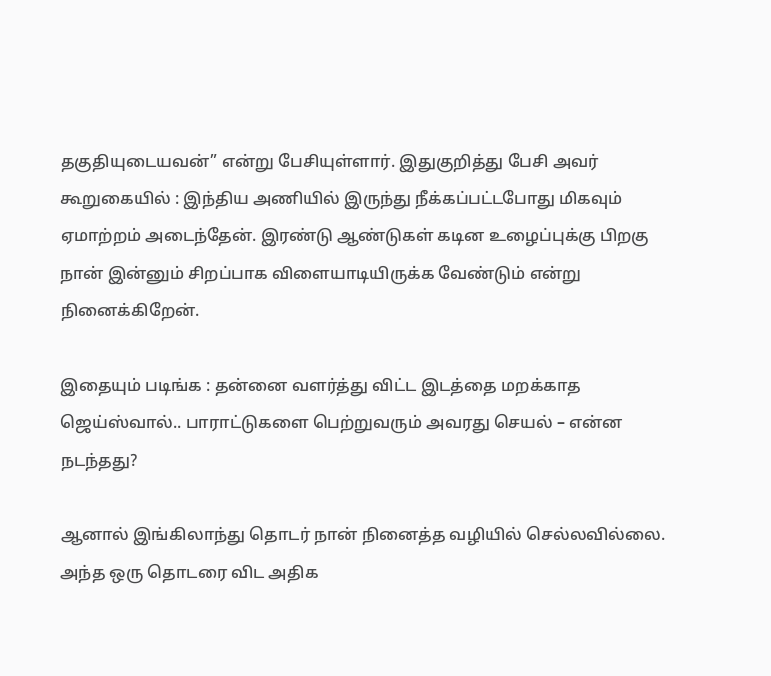தகுதியுடையவன்” என்று பேசியுள்ளார். இதுகுறித்து பேசி அவர் கூறுகையில் : இந்திய அணியில் இருந்து நீக்கப்பட்டபோது மிகவும் ஏமாற்றம் அடைந்தேன். இரண்டு ஆண்டுகள் கடின உழைப்புக்கு பிறகு நான் இன்னும் சிறப்பாக விளையாடியிருக்க வேண்டும் என்று நினைக்கிறேன்.

இதையும் படிங்க : தன்னை வளர்த்து விட்ட இடத்தை மறக்காத ஜெய்ஸ்வால்.. பாராட்டுகளை பெற்றுவரும் அவரது செயல் – என்ன நடந்தது?

ஆனால் இங்கிலாந்து தொடர் நான் நினைத்த வழியில் செல்லவில்லை. அந்த ஒரு தொடரை விட அதிக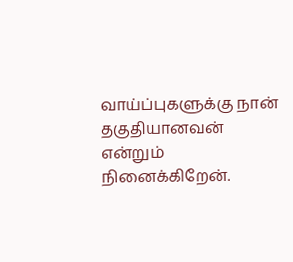வாய்ப்புகளுக்கு நான் தகுதியானவன் என்றும் நினைக்கிறேன்.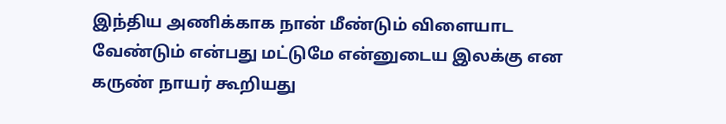இந்திய அணிக்காக நான் மீண்டும் விளையாட வேண்டும் என்பது மட்டுமே என்னுடைய இலக்கு என கருண் நாயர் கூறியது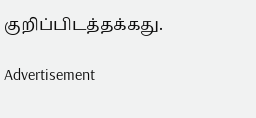குறிப்பிடத்தக்கது.

Advertisement